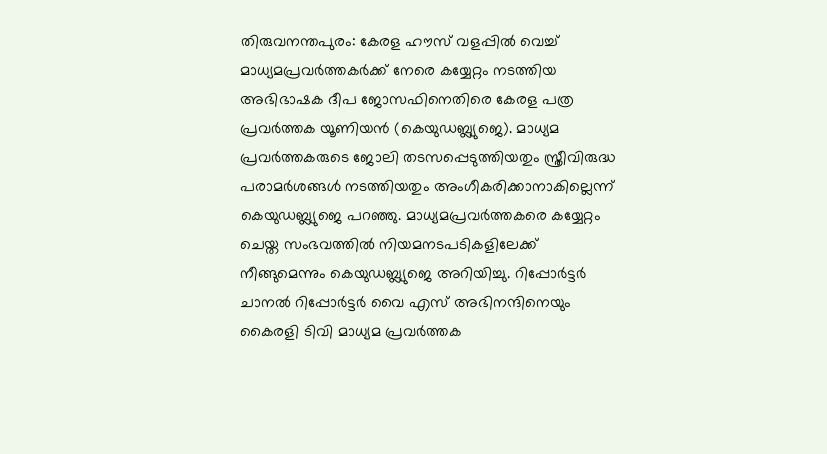തിരുവനന്തപുരം: കേരള ഹൗസ് വളപ്പിൽ വെച്ച് മാധ്യമപ്രവർത്തകർക്ക് നേരെ കയ്യേറ്റം നടത്തിയ അഭിഭാഷക ദീപ ജോസഫിനെതിരെ കേരള പത്ര പ്രവർത്തക യൂണിയൻ (കെയുഡബ്ല്യുജെ). മാധ്യമ പ്രവർത്തകരുടെ ജോലി തടസപ്പെടുത്തിയതും സ്ത്രീവിരുദ്ധ പരാമർശങ്ങൾ നടത്തിയതും അംഗീകരിക്കാനാകില്ലെന്ന് കെയുഡബ്ല്യുജെ പറഞ്ഞു. മാധ്യമപ്രവർത്തകരെ കയ്യേറ്റം ചെയ്ത സംഭവത്തിൽ നിയമനടപടികളിലേക്ക് നീങ്ങുമെന്നും കെയുഡബ്ല്യുജെ അറിയിച്ചു. റിപ്പോർട്ടർ ചാനൽ റിപ്പോർട്ടർ വൈ എസ് അഭിനന്ദിനെയും കൈരളി ടിവി മാധ്യമ പ്രവർത്തക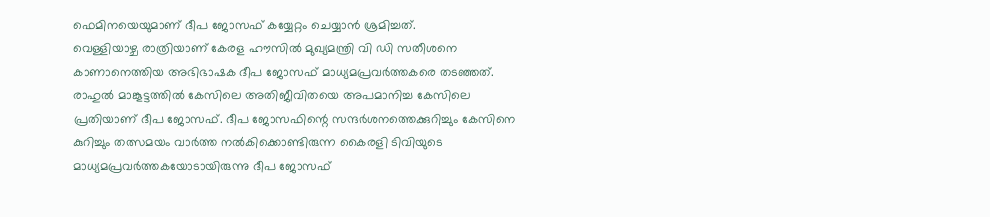ഫെമിനയെയുമാണ് ദീപ ജോസഫ് കയ്യേറ്റം ചെയ്യാൻ ശ്രമിച്ചത്.
വെള്ളിയാഴ്ച രാത്രിയാണ് കേരള ഹൗസിൽ മുഖ്യമന്ത്രി വി ഡി സതീശനെ കാണാനെത്തിയ അഭിഭാഷക ദീപ ജോസഫ് മാധ്യമപ്രവർത്തകരെ തടഞ്ഞത്. രാഹുൽ മാങ്കൂട്ടത്തിൽ കേസിലെ അതിജീവിതയെ അപമാനിച്ച കേസിലെ പ്രതിയാണ് ദീപ ജോസഫ്. ദീപ ജോസഫിന്റെ സന്ദർശനത്തെക്കുറിച്ചും കേസിനെ കുറിച്ചും തത്സമയം വാർത്ത നൽകിക്കൊണ്ടിരുന്ന കൈരളി ടിവിയുടെ മാധ്യമപ്രവർത്തകയോടായിരുന്നു ദീപ ജോസഫ്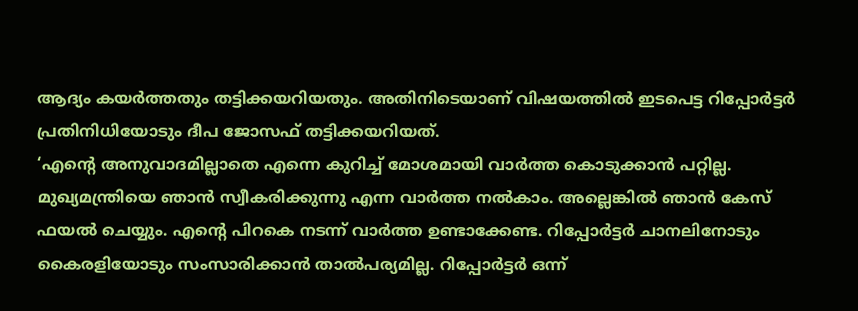ആദ്യം കയർത്തതും തട്ടിക്കയറിയതും. അതിനിടെയാണ് വിഷയത്തിൽ ഇടപെട്ട റിപ്പോർട്ടർ പ്രതിനിധിയോടും ദീപ ജോസഫ് തട്ടിക്കയറിയത്.
‘എന്റെ അനുവാദമില്ലാതെ എന്നെ കുറിച്ച് മോശമായി വാർത്ത കൊടുക്കാൻ പറ്റില്ല. മുഖ്യമന്ത്രിയെ ഞാൻ സ്വീകരിക്കുന്നു എന്ന വാർത്ത നൽകാം. അല്ലെങ്കിൽ ഞാൻ കേസ് ഫയൽ ചെയ്യും. എന്റെ പിറകെ നടന്ന് വാർത്ത ഉണ്ടാക്കേണ്ട. റിപ്പോർട്ടർ ചാനലിനോടും കൈരളിയോടും സംസാരിക്കാൻ താൽപര്യമില്ല. റിപ്പോർട്ടർ ഒന്ന്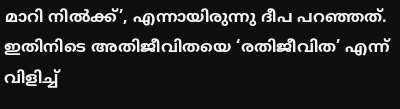മാറി നിൽക്ക്’, എന്നായിരുന്നു ദീപ പറഞ്ഞത്. ഇതിനിടെ അതിജീവിതയെ ‘രതിജീവിത’ എന്ന് വിളിച്ച്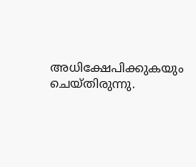അധിക്ഷേപിക്കുകയും ചെയ്തിരുന്നു.